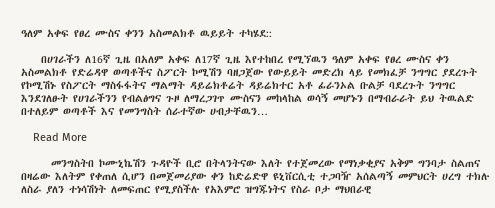ዓለም አቀፍ የፀረ ሙስና ቀንን አስመልክቶ ዉይይት ተካሄደ::

    በሀገራችን ለ16ኛ ጊዜ በአለም አቀፍ ለ17ኛ ጊዜ እየተከበረ የሚኘዉን ዓለም አቀፍ የፀረ ሙስና ቀን አስመልክቶ የድሬዳዋ ወጣቶችና ስፖርት ኮሚሽን ባዘጋጀው የውይይት መድረክ ላይ የመክፈቻ ንግግር ያደረጉት የኮሚሽኑ የስፖርት ማስፋፋትና ማልማት ዳይሬክቶሬት ዳይሬክተር አቶ ፊራንኦል ቡልቻ ባደረጉት ንግግር እንደገለፁት የሀገራችንን የብልፅግና ጉዞ ለማረጋገጥ ሙስናን መከላከል ወሳኝ መሆኑን በማብራራት ይህ ትዉልድ በተለይም ወጣቶች እና የመንግስት ሰራተኛው ሀብታቸዉን…

    Read More

      መንግስትበ ኮሙኒኬሽን ጉዳዮች ቢሮ በትላንትናው እለት የተጀመረው የማነቃቂያና አቅም ግንባታ ስልጠና በዛሬው እለትም የቀጠለ ሲሆን በመጀመሪያው ቀን ከድሬድዋ ዩኒቨርሲቲ ተጋባዥ አሰልጣኝ መምህርት ሀረግ ተክሉ ለስራ ያለን ተነሳሽነት ለመፍጠር የሚያስችሉ የአእምሮ ዝግጁነትና የስራ ቦታ ማህበራዊ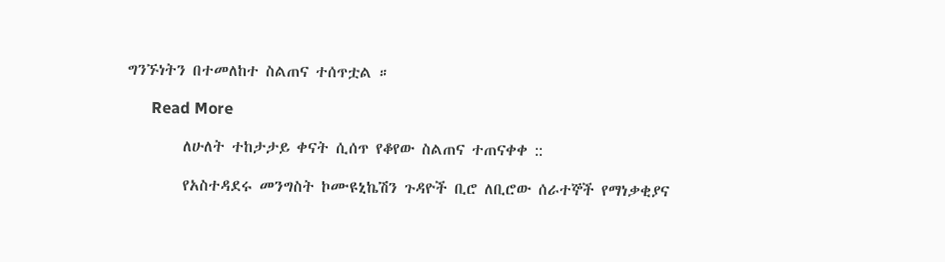ግንኙነትን በተመለከተ ስልጠና ተሰጥቷል ።

      Read More

        ለሁለት ተከታታይ ቀናት ሲሰጥ የቆየው ስልጠና ተጠናቀቀ ::

        የአስተዳደሩ መንግስት ኮሙዩኒኬሽን ጉዳዮች ቢሮ ለቢሮው ሰራተኞች የማነቃቂያና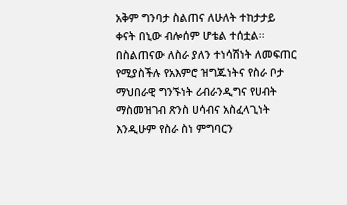አቅም ግንባታ ስልጠና ለሁለት ተከታታይ ቀናት በኒው ብሎሰም ሆቴል ተሰቷል፡፡ በስልጠናው ለስራ ያለን ተነሳሽነት ለመፍጠር የሚያስችሉ የአእምሮ ዝግጁነትና የስራ ቦታ ማህበራዊ ግንኙነት ሪብራንዲግና የሀብት ማስመዝገብ ጽንስ ሀሳብና አስፈላጊነት እንዲሁም የስራ ስነ ምግባርን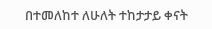በተመለከተ ለሁለት ተከታታይ ቀናት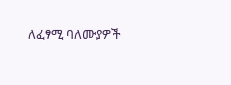ለፈፃሚ ባለሙያዎች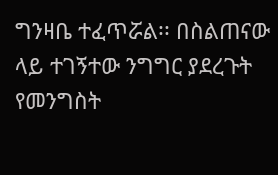ግንዛቤ ተፈጥሯል፡፡ በስልጠናው ላይ ተገኝተው ንግግር ያደረጉት የመንግስት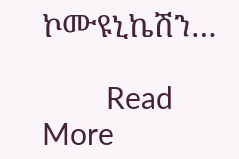ኮሙዩኒኬሽን…

        Read More